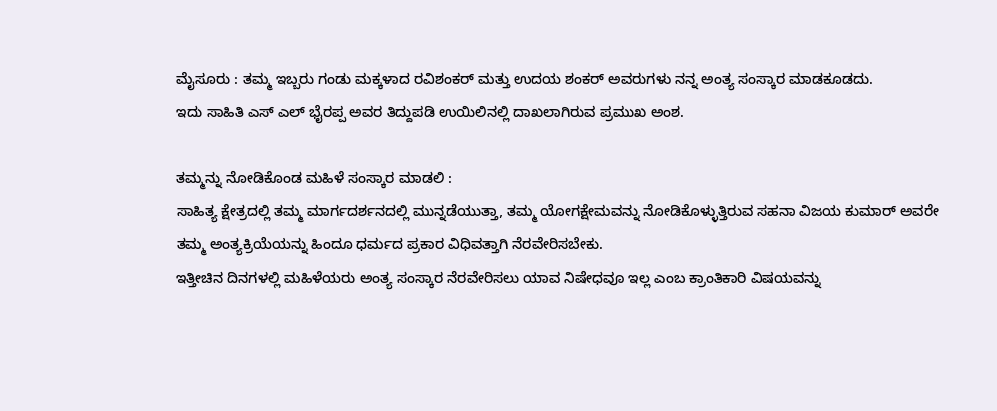ಮೈಸೂರು : ತಮ್ಮ ಇಬ್ಬರು ಗಂಡು ಮಕ್ಕಳಾದ ರವಿಶಂಕರ್ ಮತ್ತು ಉದಯ ಶಂಕರ್ ಅವರುಗಳು ನನ್ನ ಅಂತ್ಯ ಸಂಸ್ಕಾರ ಮಾಡಕೂಡದು.
ಇದು ಸಾಹಿತಿ ಎಸ್ ಎಲ್ ಭೈರಪ್ಪ ಅವರ ತಿದ್ದುಪಡಿ ಉಯಿಲಿನಲ್ಲಿ ದಾಖಲಾಗಿರುವ ಪ್ರಮುಖ ಅಂಶ.

ತಮ್ಮನ್ನು ನೋಡಿಕೊಂಡ ಮಹಿಳೆ ಸಂಸ್ಕಾರ ಮಾಡಲಿ :
ಸಾಹಿತ್ಯ ಕ್ಷೇತ್ರದಲ್ಲಿ ತಮ್ಮ ಮಾರ್ಗದರ್ಶನದಲ್ಲಿ ಮುನ್ನಡೆಯುತ್ತಾ, ತಮ್ಮ ಯೋಗಕ್ಷೇಮವನ್ನು ನೋಡಿಕೊಳ್ಳುತ್ತಿರುವ ಸಹನಾ ವಿಜಯ ಕುಮಾರ್ ಅವರೇ ತಮ್ಮ ಅಂತ್ಯಕ್ರಿಯೆಯನ್ನು ಹಿಂದೂ ಧರ್ಮದ ಪ್ರಕಾರ ವಿಧಿವತ್ತಾಗಿ ನೆರವೇರಿಸಬೇಕು.
ಇತ್ತೀಚಿನ ದಿನಗಳಲ್ಲಿ ಮಹಿಳೆಯರು ಅಂತ್ಯ ಸಂಸ್ಕಾರ ನೆರವೇರಿಸಲು ಯಾವ ನಿಷೇಧವೂ ಇಲ್ಲ ಎಂಬ ಕ್ರಾಂತಿಕಾರಿ ವಿಷಯವನ್ನು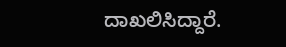ದಾಖಲಿಸಿದ್ದಾರೆ.